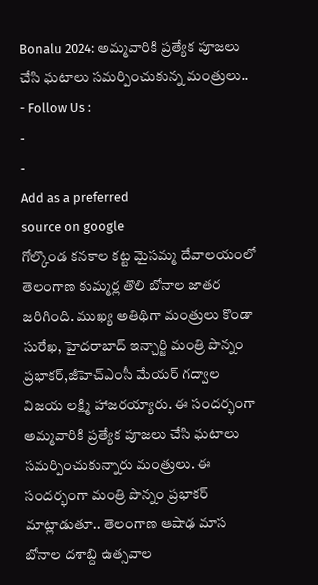Bonalu 2024: అమ్మవారికి ప్రత్యేక పూజలు చేసి ఘటాలు సమర్పించుకున్న మంత్రులు..
- Follow Us :
-
-
Add as a preferred
source on google
గోల్కొండ కనకాల కట్ట మైసమ్మ దేవాలయంలో తెలంగాణ కుమ్మర్ల తొలి బోనాల జాతర జరిగింది. ముఖ్య అతిథిగా మంత్రులు కొండా సురేఖ, హైదరాబాద్ ఇన్చార్జి మంత్రి పొన్నం ప్రభాకర్,జీహెచ్ఎంసీ మేయర్ గద్వాల విజయ లక్ష్మి హాజరయ్యారు. ఈ సందర్భంగా అమ్మవారికి ప్రత్యేక పూజలు చేసి ఘటాలు సమర్పించుకున్నారు మంత్రులు. ఈ సందర్భంగా మంత్రి పొన్నం ప్రభాకర్ మాట్లాడుతూ.. తెలంగాణ ఆషాఢ మాస బోనాల దశాబ్ది ఉత్సవాల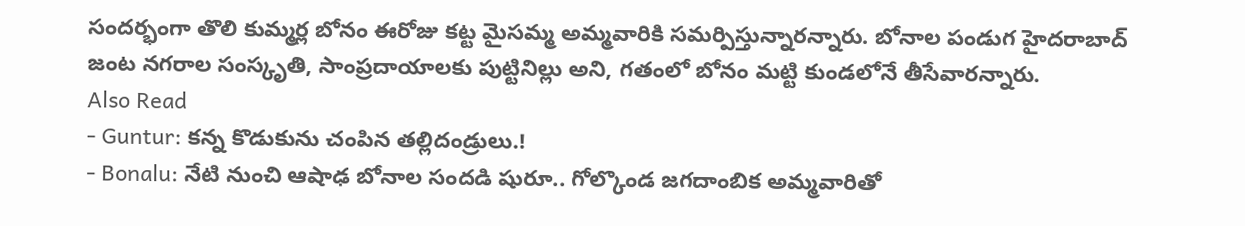సందర్భంగా తొలి కుమ్మర్ల బోనం ఈరోజు కట్ట మైసమ్మ అమ్మవారికి సమర్పిస్తున్నారన్నారు. బోనాల పండుగ హైదరాబాద్ జంట నగరాల సంస్కృతి, సాంప్రదాయాలకు పుట్టినిల్లు అని, గతంలో బోనం మట్టి కుండలోనే తీసేవారన్నారు.
Also Read
- Guntur: కన్న కొడుకును చంపిన తల్లిదండ్రులు.!
- Bonalu: నేటి నుంచి ఆషాఢ బోనాల సందడి షురూ.. గోల్కొండ జగదాంబిక అమ్మవారితో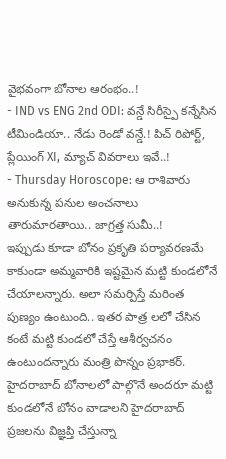వైభవంగా బోనాల ఆరంభం..!
- IND vs ENG 2nd ODI: వన్డే సిరీస్పై కన్నేసిన టీమిండియా.. నేడు రెండో వన్డే.! పిచ్ రిపోర్ట్, ప్లేయింగ్ XI, మ్యాచ్ వివరాలు ఇవే..!
- Thursday Horoscope: ఆ రాశివారు అనుకున్న పనుల అంచనాలు తారుమారతాయి.. జాగ్రత్త సుమీ..!
ఇప్పుడు కూడా బోనం ప్రకృతి పర్యావరణమే కాకుండా అమ్మవారికి ఇష్టమైన మట్టి కుండలోనే చేయాలన్నారు. అలా సమర్పిస్తే మరింత పుణ్యం ఉంటుంది.. ఇతర పాత్ర లలో చేసిన కంటే మట్టి కుండలో చేస్తే ఆశీర్వచనం ఉంటుందన్నారు మంత్రి పొన్నం ప్రభాకర్. హైదరాబాద్ బోనాలలో పాల్గొనే అందరూ మట్టి కుండలోనే బోనం వాడాలని హైదరాబాద్ ప్రజలను విజ్ఞప్తి చేస్తున్నా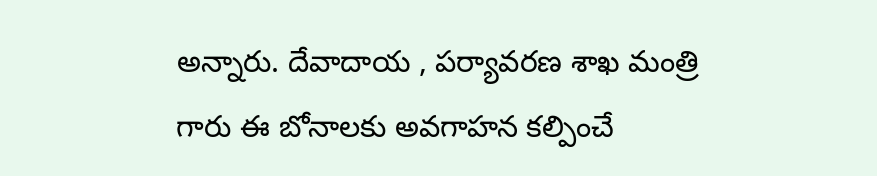అన్నారు. దేవాదాయ , పర్యావరణ శాఖ మంత్రి గారు ఈ బోనాలకు అవగాహన కల్పించే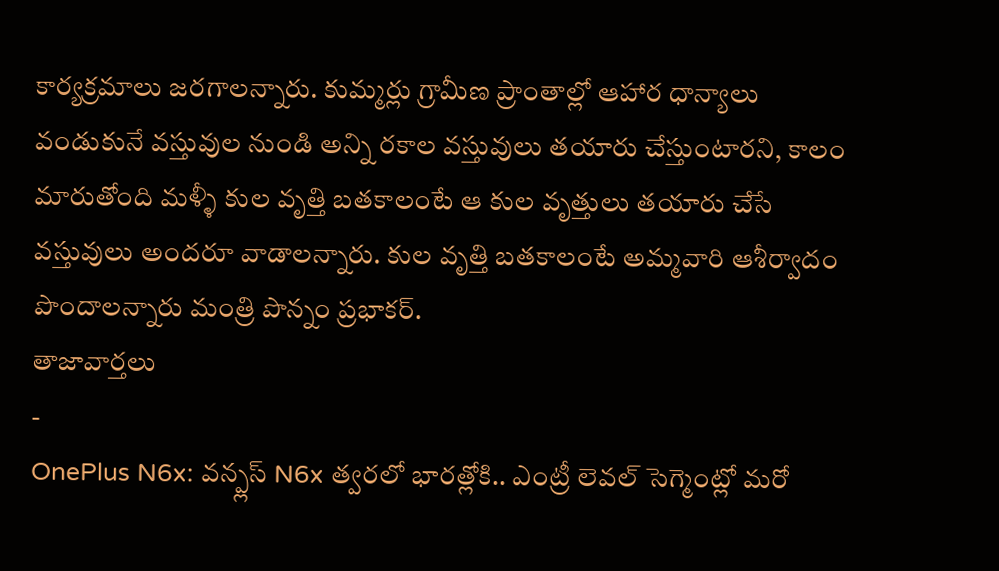కార్యక్రమాలు జరగాలన్నారు. కుమ్మర్లు గ్రామీణ ప్రాంతాల్లో ఆహార ధాన్యాలు వండుకునే వస్తువుల నుండి అన్ని రకాల వస్తువులు తయారు చేస్తుంటారని, కాలం మారుతోంది మళ్ళీ కుల వృత్తి బతకాలంటే ఆ కుల వృత్తులు తయారు చేసే వస్తువులు అందరూ వాడాలన్నారు. కుల వృత్తి బతకాలంటే అమ్మవారి ఆశీర్వాదం పొందాలన్నారు మంత్రి పొన్నం ప్రభాకర్.
తాజావార్తలు
-
OnePlus N6x: వన్ప్లస్ N6x త్వరలో భారత్లోకి.. ఎంట్రీ లెవల్ సెగ్మెంట్లో మరో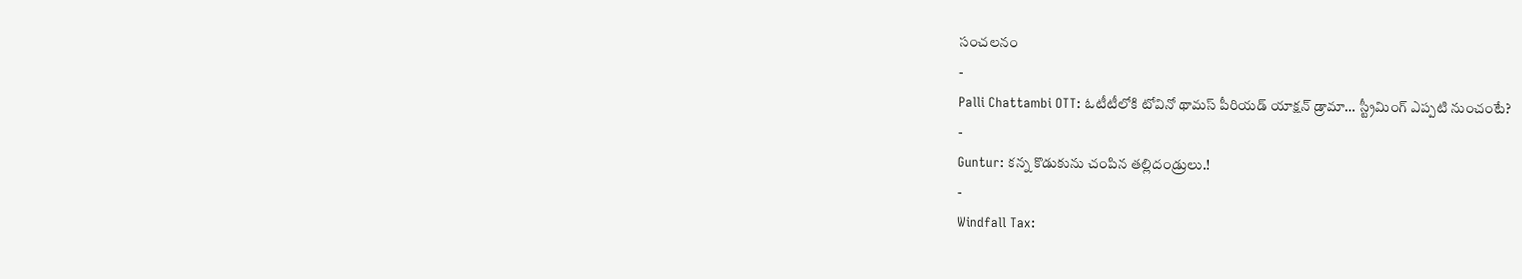సంచలనం
-
Palli Chattambi OTT: ఓటీటీలోకి టోవినో థామస్ పీరియడ్ యాక్షన్ డ్రామా… స్ట్రీమింగ్ ఎప్పటి నుంచంటే?
-
Guntur: కన్న కొడుకును చంపిన తల్లిదండ్రులు.!
-
Windfall Tax: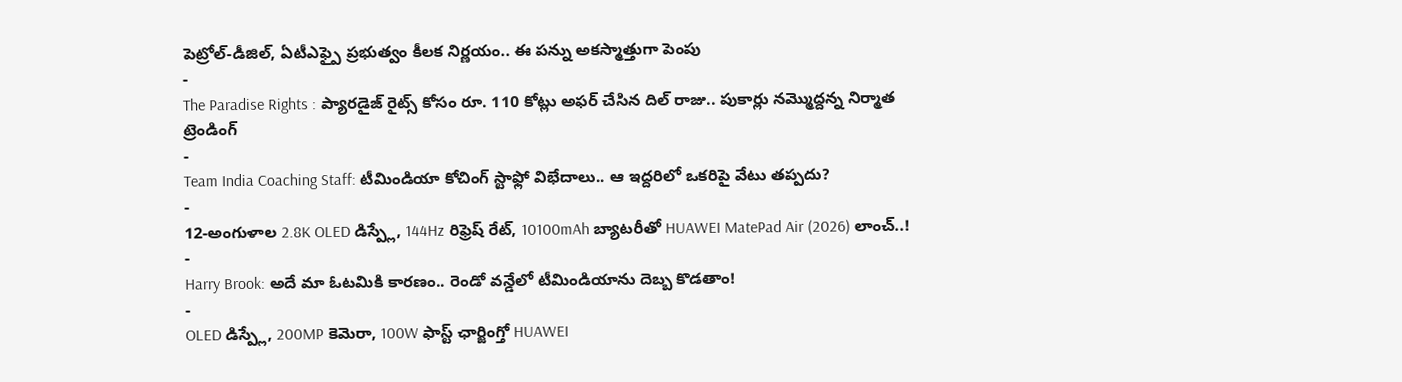పెట్రోల్-డీజిల్, ఏటీఎఫ్పై ప్రభుత్వం కీలక నిర్ణయం.. ఈ పన్ను అకస్మాత్తుగా పెంపు
-
The Paradise Rights : ప్యారడైజ్ రైట్స్ కోసం రూ. 110 కోట్లు అఫర్ చేసిన దిల్ రాజు.. పుకార్లు నమ్మొద్దన్న నిర్మాత
ట్రెండింగ్
-
Team India Coaching Staff: టీమిండియా కోచింగ్ స్టాఫ్లో విభేదాలు.. ఆ ఇద్దరిలో ఒకరిపై వేటు తప్పదు?
-
12-అంగుళాల 2.8K OLED డిస్ప్లే, 144Hz రిఫ్రెష్ రేట్, 10100mAh బ్యాటరీతో HUAWEI MatePad Air (2026) లాంచ్..!
-
Harry Brook: అదే మా ఓటమికి కారణం.. రెండో వన్డేలో టీమిండియాను దెబ్బ కొడతాం!
-
OLED డిస్ప్లే, 200MP కెమెరా, 100W ఫాస్ట్ ఛార్జింగ్తో HUAWEI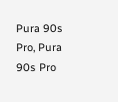Pura 90s Pro, Pura 90s Pro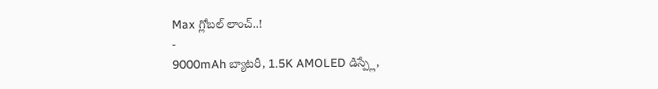Max గ్లోబల్ లాంచ్..!
-
9000mAh బ్యాటరీ, 1.5K AMOLED డిస్ప్లే,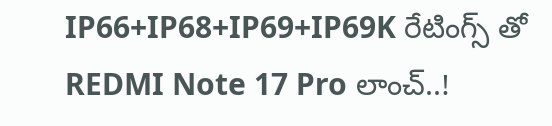IP66+IP68+IP69+IP69K రేటింగ్స్ తో REDMI Note 17 Pro లాంచ్..!